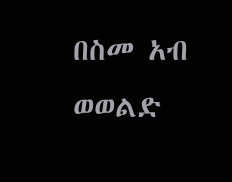በስመ አብ ወወልድ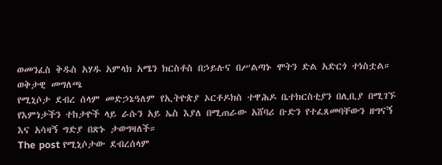ወመንፈስ ቅዱስ አሃዱ አምላክ አሜን ክርስቶስ በኃይሉና በሥልጣኑ ሞትን ድል አድርጎ ተነስቷል።
ወቅታዊ መግለጫ
የሚኒሶታ ደብረ ሰላም መድኃኔዓለም የኢትዮጵያ ኦርቶዶክስ ተዋሕዶ ቤተክርስቲያን በሊቢያ በሚገኙ የእምነታችን ተከታዮች ላይ ራሱን አይ ኤስ እያለ በሚጠራው አሸባሪ ቡድን የተፈጸመባቸውን ዘግናኝ እና አሳዛኝ ግድያ በጽኑ ታወግዛለች።
The post የሚኒሶታው ደብረሰላም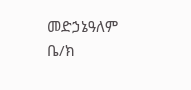መድኃኔዓለም ቤ/ክ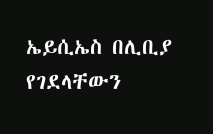ኤይሲኤስ በሊቢያ የገደላቸውን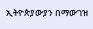ኢትዮጵያውያን በማውገዝ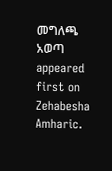መግለጫ አወጣ appeared first on Zehabesha Amharic.